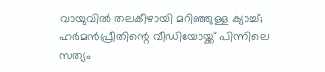വായുവിൽ തലകീഴായി മറിഞ്ഞുള്ള ക്യാച്ച്; ഹർമൻപ്രീതിന്റെ വീഡിയോയ്ക്ക് പിന്നിലെ സത്യം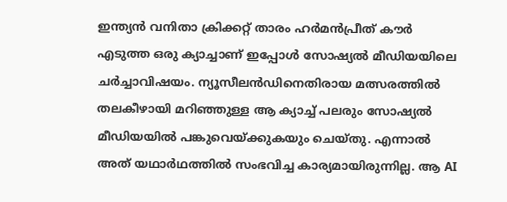ഇന്ത്യൻ വനിതാ ക്രിക്കറ്റ് താരം ഹർമൻപ്രീത് കൗർ എടുത്ത ഒരു ക്യാച്ചാണ് ഇപ്പോൾ സോഷ്യൽ മീഡിയയിലെ ചർച്ചാവിഷയം. ന്യൂസീലൻഡിനെതിരായ മത്സരത്തിൽ തലകീഴായി മറിഞ്ഞുള്ള ആ ക്യാച്ച് പലരും സോഷ്യൽ മീഡിയയിൽ പങ്കുവെയ്ക്കുകയും ചെയ്തു. എന്നാൽ അത് യഥാർഥത്തിൽ സംഭവിച്ച കാര്യമായിരുന്നില്ല. ആ AI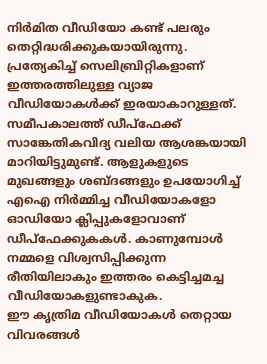നിർമിത വീഡിയോ കണ്ട് പലരും തെറ്റിദ്ധരിക്കുകയായിരുന്നു.
പ്രത്യേകിച്ച് സെലിബ്രിറ്റികളാണ് ഇത്തരത്തിലുള്ള വ്യാജ വീഡിയോകൾക്ക് ഇരയാകാറുള്ളത്. സമീപകാലത്ത് ഡീപ്ഫേക്ക് സാങ്കേതികവിദ്യ വലിയ ആശങ്കയായി മാറിയിട്ടുമുണ്ട്. ആളുകളുടെ മുഖങ്ങളും ശബ്ദങ്ങളും ഉപയോഗിച്ച് എഐ നിർമ്മിച്ച വീഡിയോകളോ ഓഡിയോ ക്ലിപ്പുകളോവാണ് ഡീപ്ഫേക്കുകകൾ. കാണുമ്പോൾ നമ്മളെ വിശ്വസിപ്പിക്കുന്ന രീതിയിലാകും ഇത്തരം കെട്ടിച്ചമച്ച വീഡിയോകളുണ്ടാകുക.
ഈ കൃത്രിമ വീഡിയോകൾ തെറ്റായ വിവരങ്ങൾ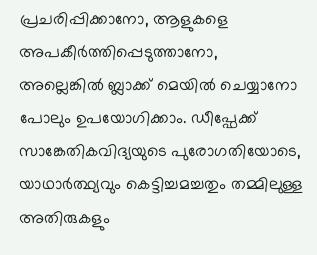പ്രചരിപ്പിക്കാനോ, ആളുകളെ അപകീർത്തിപ്പെടുത്താനോ, അല്ലെങ്കിൽ ബ്ലാക്ക് മെയിൽ ചെയ്യാനോ പോലും ഉപയോഗിക്കാം. ഡീപ്ഫേക്ക് സാങ്കേതികവിദ്യയുടെ പുരോഗതിയോടെ, യാഥാർത്ഥ്യവും കെട്ടിച്ചമച്ചതും തമ്മിലുള്ള അതിരുകളും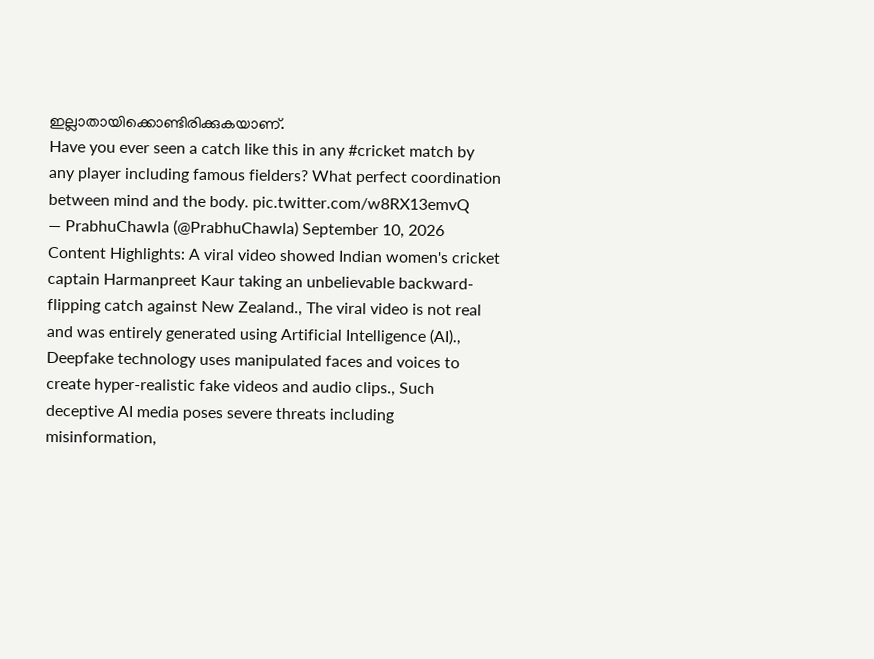ഇല്ലാതായിക്കൊണ്ടിരിക്കുകയാണ്.
Have you ever seen a catch like this in any #cricket match by any player including famous fielders? What perfect coordination between mind and the body. pic.twitter.com/w8RX13emvQ
— PrabhuChawla (@PrabhuChawla) September 10, 2026
Content Highlights: A viral video showed Indian women's cricket captain Harmanpreet Kaur taking an unbelievable backward-flipping catch against New Zealand., The viral video is not real and was entirely generated using Artificial Intelligence (AI)., Deepfake technology uses manipulated faces and voices to create hyper-realistic fake videos and audio clips., Such deceptive AI media poses severe threats including misinformation,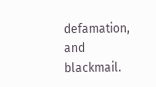defamation, and blackmail.